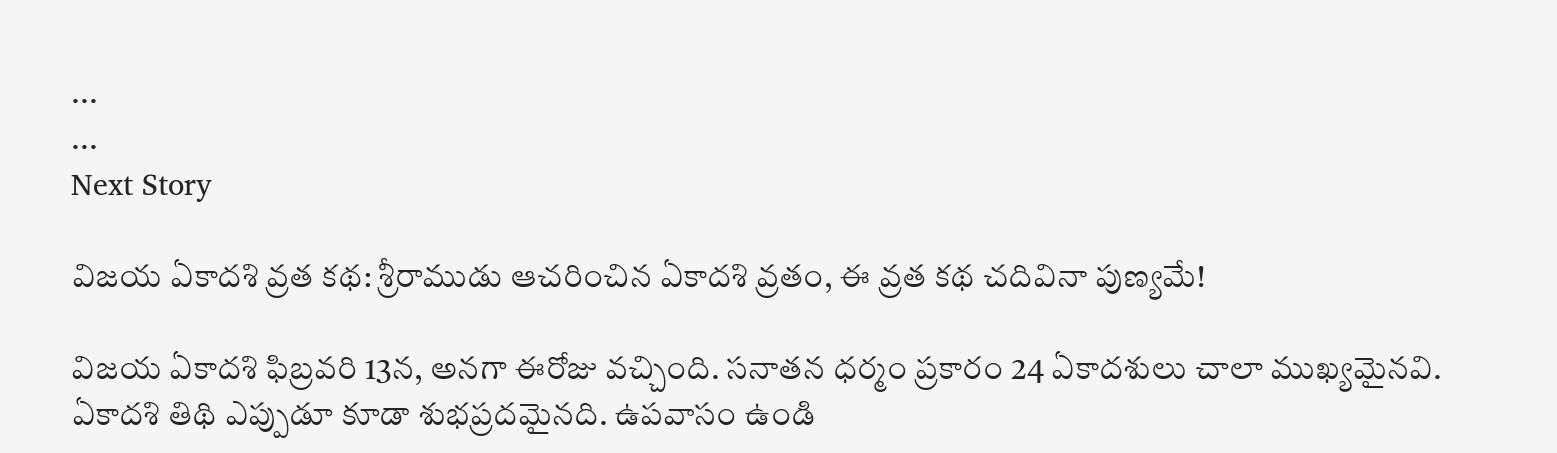...
...
Next Story

విజయ ఏకాదశి వ్రత కథ: శ్రీరాముడు ఆచరించిన ఏకాదశి వ్రతం, ఈ వ్రత కథ చదివినా పుణ్యమే!

విజయ ఏకాదశి ఫిబ్రవరి 13న, అనగా ఈరోజు వచ్చింది. సనాతన ధర్మం ప్రకారం 24 ఏకాదశులు చాలా ముఖ్యమైనవి. ఏకాదశి తిథి ఎప్పుడూ కూడా శుభప్రదమైనది. ఉపవాసం ఉండి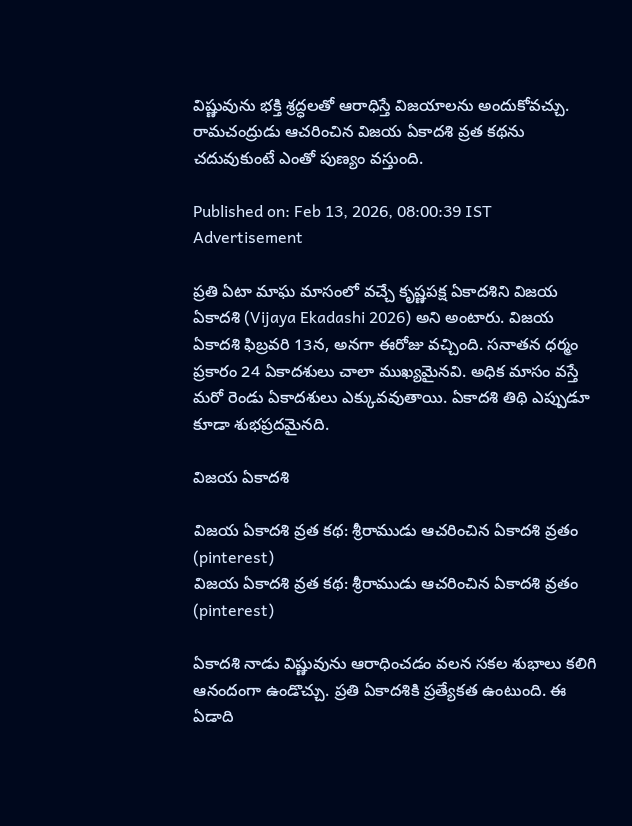విష్ణువును భక్తి శ్రద్ధలతో ఆరాధిస్తే విజయాలను అందుకోవచ్చు. రామచంద్రుడు ఆచరించిన విజయ ఏకాదశి వ్రత కథను చదువుకుంటే ఎంతో పుణ్యం వస్తుంది.

Published on: Feb 13, 2026, 08:00:39 IST
Advertisement

ప్రతి ఏటా మాఘ మాసంలో వచ్చే కృష్ణపక్ష ఏకాదశిని విజయ ఏకాదశి (Vijaya Ekadashi 2026) అని అంటారు. విజయ ఏకాదశి ఫిబ్రవరి 13న, అనగా ఈరోజు వచ్చింది. సనాతన ధర్మం ప్రకారం 24 ఏకాదశులు చాలా ముఖ్యమైనవి. అధిక మాసం వస్తే మరో రెండు ఏకాదశులు ఎక్కువవుతాయి. ఏకాదశి తిథి ఎప్పుడూ కూడా శుభప్రదమైనది.

విజయ ఏకాదశి

విజయ ఏకాదశి వ్రత కథ: శ్రీరాముడు ఆచరించిన ఏకాదశి వ్రతం (pinterest)
విజయ ఏకాదశి వ్రత కథ: శ్రీరాముడు ఆచరించిన ఏకాదశి వ్రతం (pinterest)

ఏకాదశి నాడు విష్ణువును ఆరాధించడం వలన సకల శుభాలు కలిగి ఆనందంగా ఉండొచ్చు. ప్రతి ఏకాదశికి ప్రత్యేకత ఉంటుంది. ఈ ఏడాది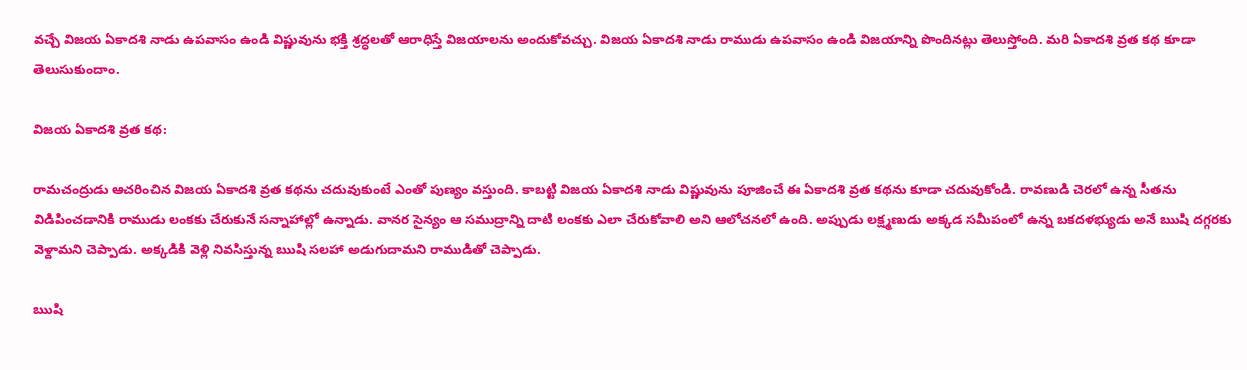వచ్చే విజయ ఏకాదశి నాడు ఉపవాసం ఉండి విష్ణువును భక్తి శ్రద్ధలతో ఆరాధిస్తే విజయాలను అందుకోవచ్చు. విజయ ఏకాదశి నాడు రాముడు ఉపవాసం ఉండి విజయాన్ని పొందినట్లు తెలుస్తోంది. మరి ఏకాదశి వ్రత కథ కూడా తెలుసుకుందాం.

విజయ ఏకాదశి వ్రత కథ:

రామచంద్రుడు ఆచరించిన విజయ ఏకాదశి వ్రత కథను చదువుకుంటే ఎంతో పుణ్యం వస్తుంది. కాబట్టి విజయ ఏకాదశి నాడు విష్ణువును పూజించే ఈ ఏకాదశి వ్రత కథను కూడా చదువుకోండి. రావణుడి చెరలో ఉన్న సీతను విడిపించడానికి రాముడు లంకకు చేరుకునే సన్నాహాల్లో ఉన్నాడు. వానర సైన్యం ఆ సముద్రాన్ని దాటి లంకకు ఎలా చేరుకోవాలి అని ఆలోచనలో ఉంది. అప్పుడు లక్ష్మణుడు అక్కడ సమీపంలో ఉన్న బకదళభ్యుడు అనే ఋషి దగ్గరకు వెళ్దామని చెప్పాడు. అక్కడికి వెళ్లి నివసిస్తున్న ఋషి సలహా అడుగుదామని రాముడితో చెప్పాడు.

ఋషి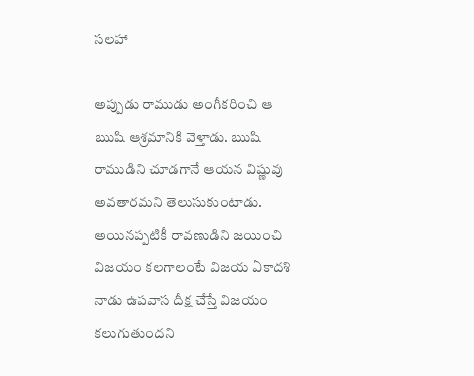సలహా

అప్పుడు రాముడు అంగీకరించి ఆ ఋషి ఆశ్రమానికి వెళ్తాడు. ఋషి రాముడిని చూడగానే ఆయన విష్ణువు అవతారమని తెలుసుకుంటాడు. అయినప్పటికీ రావణుడిని జయించి విజయం కలగాలంటే విజయ ఏకాదశి నాడు ఉపవాస దీక్ష చేస్తే విజయం కలుగుతుందని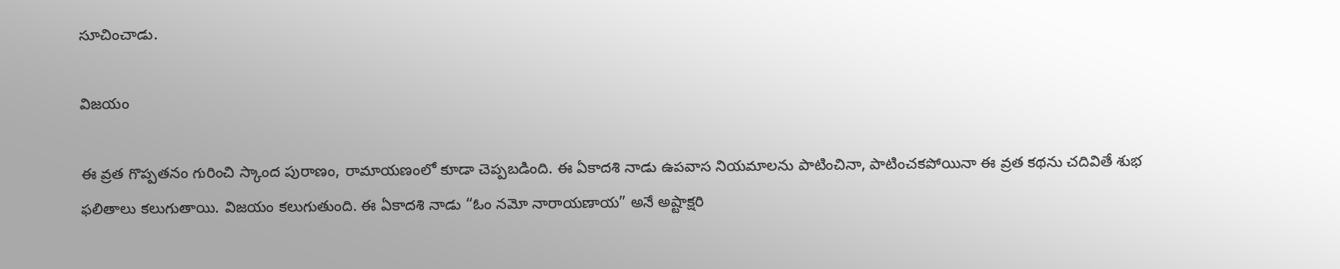సూచించాడు.

విజయం

ఈ వ్రత గొప్పతనం గురించి స్కాంద పురాణం, రామాయణంలో కూడా చెప్పబడింది. ఈ ఏకాదశి నాడు ఉపవాస నియమాలను పాటించినా, పాటించకపోయినా ఈ వ్రత కథను చదివితే శుభ ఫలితాలు కలుగుతాయి. విజయం కలుగుతుంది. ఈ ఏకాదశి నాడు “ఓం నమో నారాయణాయ” అనే అష్టాక్షరి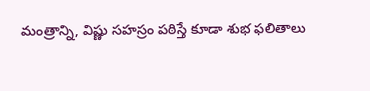మంత్రాన్ని, విష్ణు సహస్రం పఠిస్తే కూడా శుభ ఫలితాలు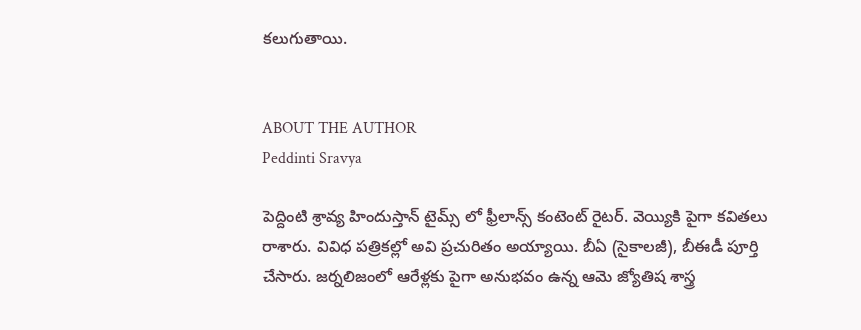కలుగుతాయి.


ABOUT THE AUTHOR
Peddinti Sravya

పెద్దింటి శ్రావ్య హిందుస్తాన్ టైమ్స్ లో ఫ్రీలాన్స్ కంటెంట్ రైటర్. వెయ్యికి పైగా కవితలు రాశారు. వివిధ పత్రికల్లో అవి ప్రచురితం అయ్యాయి. బీఏ (సైకాలజీ), బీఈడీ పూర్తి చేసారు. జర్నలిజంలో ఆరేళ్లకు పైగా అనుభవం ఉన్న ఆమె జ్యోతిష శాస్త్ర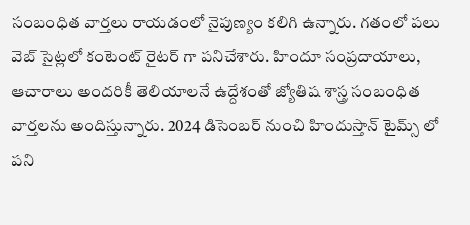సంబంధిత వార్తలు రాయడంలో నైపుణ్యం కలిగి ఉన్నారు. గతంలో పలు వెబ్ సైట్లలో కంటెంట్ రైటర్ గా పనిచేశారు. హిందూ సంప్రదాయాలు, ఆచారాలు అందరికీ తెలియాలనే ఉద్దేశంతో జ్యోతిష శాస్త్ర సంబంధిత వార్తలను అందిస్తున్నారు. 2024 డిసెంబర్ నుంచి హిందుస్తాన్ టైమ్స్ లో పని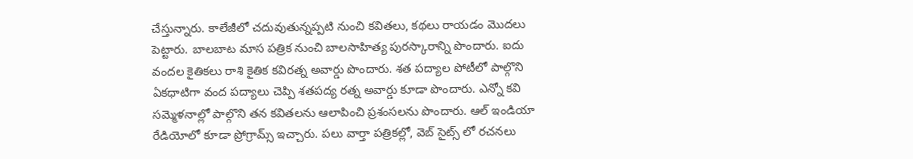చేస్తున్నారు. కాలేజీలో చదువుతున్నప్పటి నుంచి కవితలు, కథలు రాయడం మొదలు పెట్టారు. బాలబాట మాస పత్రిక నుంచి బాలసాహిత్య పురస్కారాన్ని పొందారు. ఐదు వందల కైతికలు రాశి కైతిక కవిరత్న అవార్డు పొందారు. శత పద్యాల పోటీలో పాల్గొని ఏకధాటిగా వంద పద్యాలు చెప్పి శతపద్య రత్న అవార్డు కూడా పొందారు. ఎన్నో కవి సమ్మెళనాల్లో పాల్గొని తన కవితలను ఆలాపించి ప్రశంసలను పొందారు. ఆల్ ఇండియా రేడియోలో కూడా ప్రోగ్రామ్స్ ఇచ్చారు. పలు వార్తా పత్రికల్లో, వెబ్ సైట్స్ లో రచనలు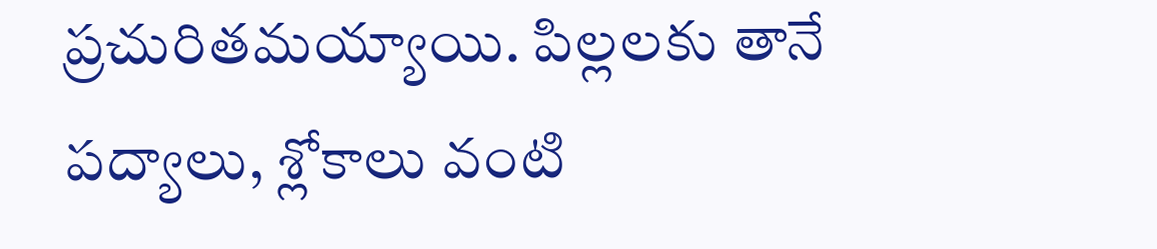ప్రచురితమయ్యాయి. పిల్లలకు తానే పద్యాలు, శ్లోకాలు వంటి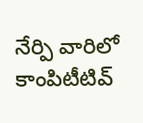నేర్పి వారిలో కాంపిటీటివ్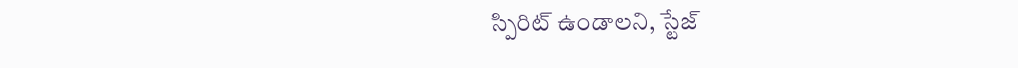స్పిరిట్ ఉండాలని, స్టేజ్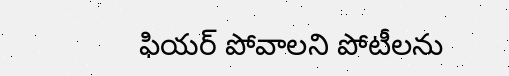ఫియర్ పోవాలని పోటీలను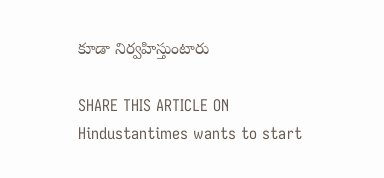కూడా నిర్వహిస్తుంటారు

SHARE THIS ARTICLE ON
Hindustantimes wants to start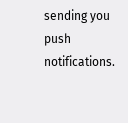sending you push notifications.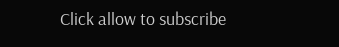Click allow to subscribe